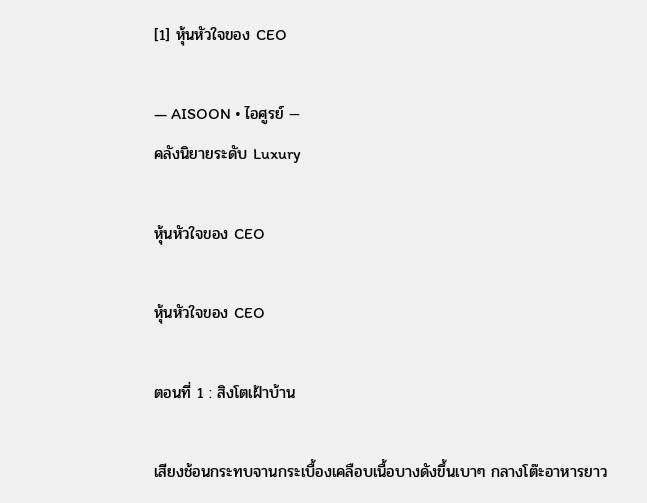[1] หุ้นหัวใจของ CEO

— AISOON • ไอศูรย์ —
คลังนิยายระดับ Luxury

หุ้นหัวใจของ CEO

หุ้นหัวใจของ CEO

ตอนที่ 1 : สิงโตเฝ้าบ้าน

เสียงช้อนกระทบจานกระเบื้องเคลือบเนื้อบางดังขึ้นเบาๆ กลางโต๊ะอาหารยาว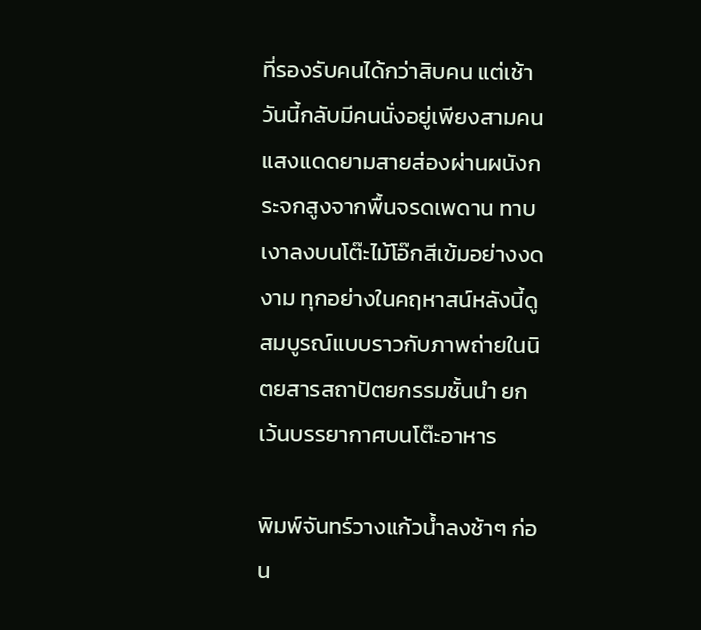ที่รองรับคนได้กว่าสิบคน แต่เช้าวันนี้กลับมีคนนั่งอยู่เพียงสามคน แสงแดดยามสายส่องผ่านผนังกระจกสูงจากพื้นจรดเพดาน ทาบเงาลงบนโต๊ะไม้โอ๊กสีเข้มอย่างงดงาม ทุกอย่างในคฤหาสน์หลังนี้ดูสมบูรณ์แบบราวกับภาพถ่ายในนิตยสารสถาปัตยกรรมชั้นนำ ยกเว้นบรรยากาศบนโต๊ะอาหาร

พิมพ์จันทร์วางแก้วน้ำลงช้าๆ ก่อน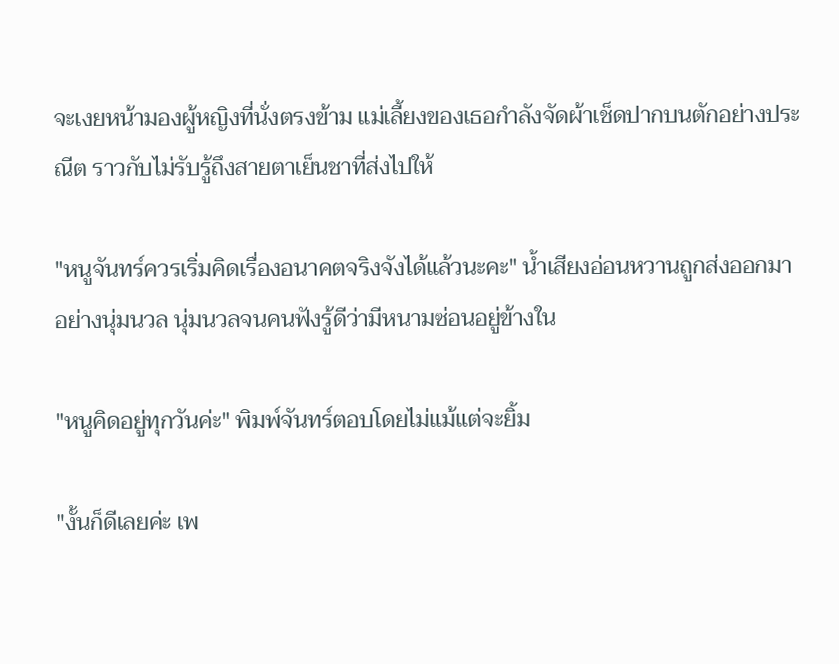จะเงยหน้ามองผู้หญิงที่นั่งตรงข้าม แม่เลี้ยงของเธอกำลังจัดผ้าเช็ดปากบนตักอย่างประณีต ราวกับไม่รับรู้ถึงสายตาเย็นชาที่ส่งไปให้

"หนูจันทร์ควรเริ่มคิดเรื่องอนาคตจริงจังได้แล้วนะคะ" น้ำเสียงอ่อนหวานถูกส่งออกมาอย่างนุ่มนวล นุ่มนวลจนคนฟังรู้ดีว่ามีหนามซ่อนอยู่ข้างใน

"หนูคิดอยู่ทุกวันค่ะ" พิมพ์จันทร์ตอบโดยไม่แม้แต่จะยิ้ม

"งั้นก็ดีเลยค่ะ เพ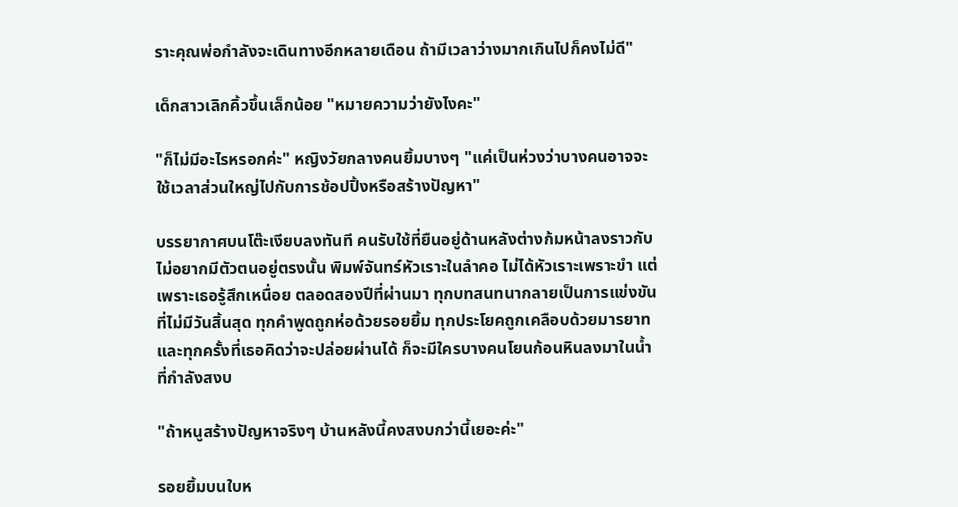ราะคุณพ่อกำลังจะเดินทางอีกหลายเดือน ถ้ามีเวลาว่างมากเกินไปก็คงไม่ดี"

เด็กสาวเลิกคิ้วขึ้นเล็กน้อย "หมายความว่ายังไงคะ"

"ก็ไม่มีอะไรหรอกค่ะ" หญิงวัยกลางคนยิ้มบางๆ "แค่เป็นห่วงว่าบางคนอาจจะใช้เวลาส่วนใหญ่ไปกับการช้อปปิ้งหรือสร้างปัญหา"

บรรยากาศบนโต๊ะเงียบลงทันที คนรับใช้ที่ยืนอยู่ด้านหลังต่างก้มหน้าลงราวกับไม่อยากมีตัวตนอยู่ตรงนั้น พิมพ์จันทร์หัวเราะในลำคอ ไม่ได้หัวเราะเพราะขำ แต่เพราะเธอรู้สึกเหนื่อย ตลอดสองปีที่ผ่านมา ทุกบทสนทนากลายเป็นการแข่งขันที่ไม่มีวันสิ้นสุด ทุกคำพูดถูกห่อด้วยรอยยิ้ม ทุกประโยคถูกเคลือบด้วยมารยาท และทุกครั้งที่เธอคิดว่าจะปล่อยผ่านได้ ก็จะมีใครบางคนโยนก้อนหินลงมาในน้ำที่กำลังสงบ

"ถ้าหนูสร้างปัญหาจริงๆ บ้านหลังนี้คงสงบกว่านี้เยอะค่ะ"

รอยยิ้มบนใบห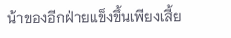น้าของอีกฝ่ายแข็งขึ้นเพียงเสี้ย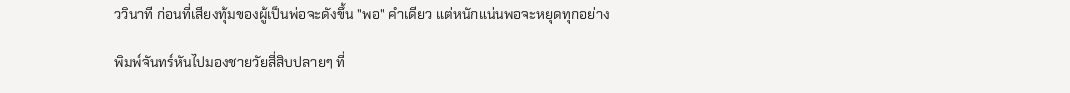ววินาที ก่อนที่เสียงทุ้มของผู้เป็นพ่อจะดังขึ้น "พอ" คำเดียว แต่หนักแน่นพอจะหยุดทุกอย่าง

พิมพ์จันทร์หันไปมองชายวัยสี่สิบปลายๆ ที่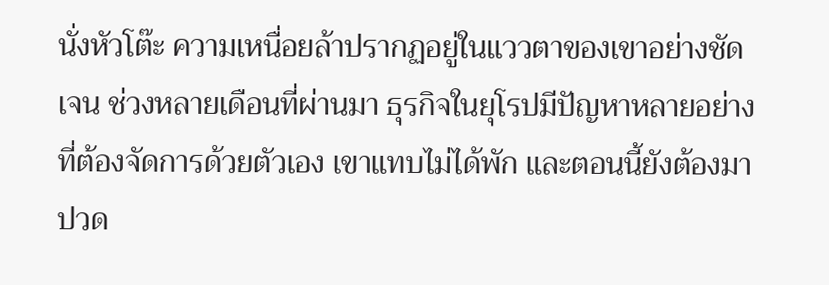นั่งหัวโต๊ะ ความเหนื่อยล้าปรากฏอยู่ในแววตาของเขาอย่างชัดเจน ช่วงหลายเดือนที่ผ่านมา ธุรกิจในยุโรปมีปัญหาหลายอย่างที่ต้องจัดการด้วยตัวเอง เขาแทบไม่ได้พัก และตอนนี้ยังต้องมาปวด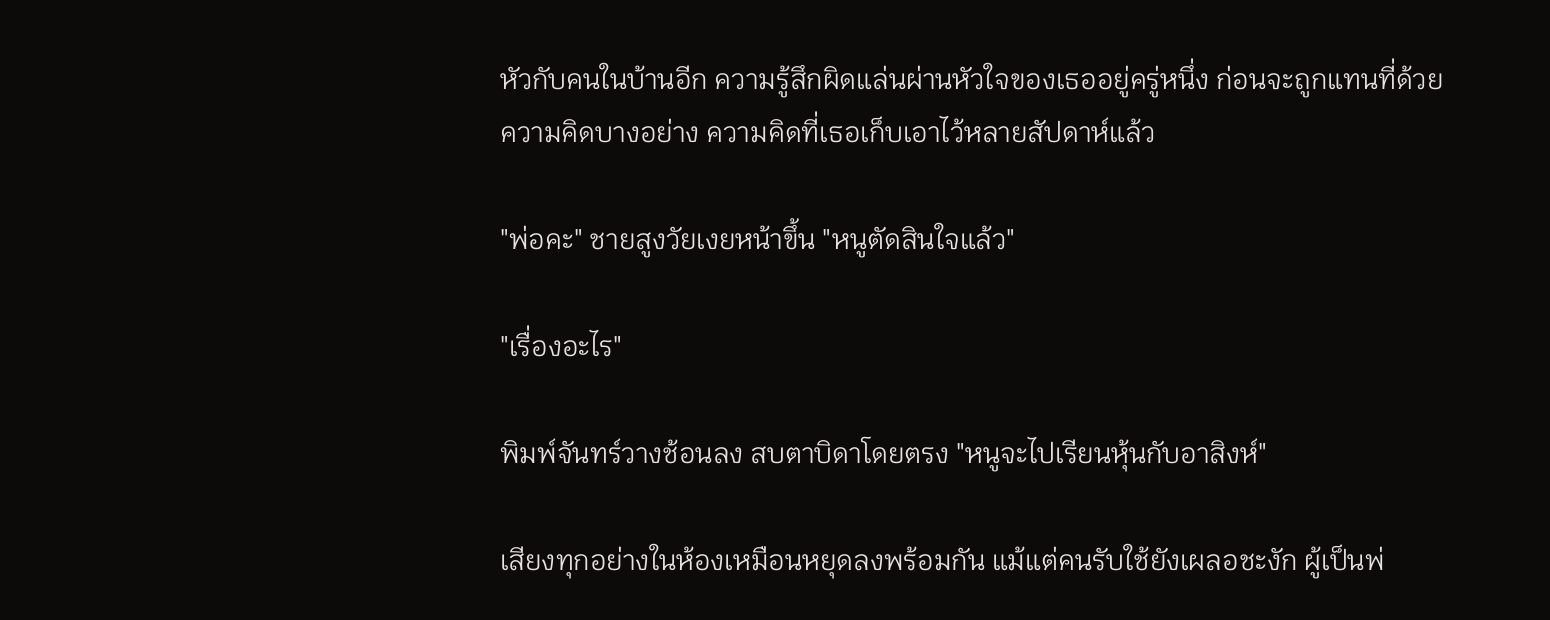หัวกับคนในบ้านอีก ความรู้สึกผิดแล่นผ่านหัวใจของเธออยู่ครู่หนึ่ง ก่อนจะถูกแทนที่ด้วยความคิดบางอย่าง ความคิดที่เธอเก็บเอาไว้หลายสัปดาห์แล้ว

"พ่อคะ" ชายสูงวัยเงยหน้าขึ้น "หนูตัดสินใจแล้ว"

"เรื่องอะไร"

พิมพ์จันทร์วางช้อนลง สบตาบิดาโดยตรง "หนูจะไปเรียนหุ้นกับอาสิงห์"

เสียงทุกอย่างในห้องเหมือนหยุดลงพร้อมกัน แม้แต่คนรับใช้ยังเผลอชะงัก ผู้เป็นพ่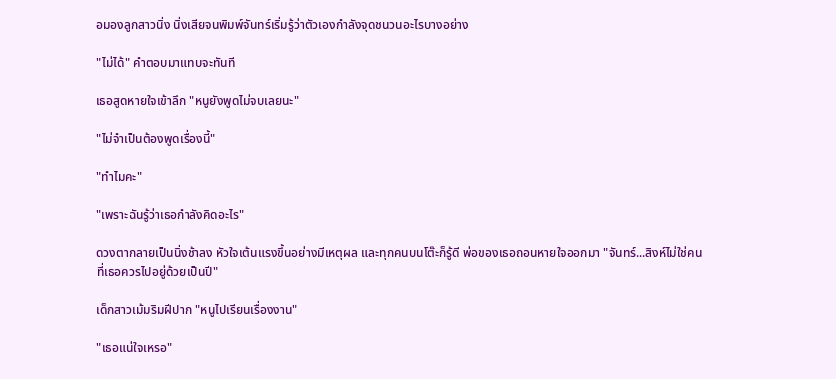อมองลูกสาวนิ่ง นิ่งเสียจนพิมพ์จันทร์เริ่มรู้ว่าตัวเองกำลังจุดชนวนอะไรบางอย่าง

"ไม่ได้" คำตอบมาแทบจะทันที

เธอสูดหายใจเข้าลึก "หนูยังพูดไม่จบเลยนะ"

"ไม่จำเป็นต้องพูดเรื่องนี้"

"ทำไมคะ"

"เพราะฉันรู้ว่าเธอกำลังคิดอะไร"

ดวงตากลายเป็นนิ่งช้าลง หัวใจเต้นแรงขึ้นอย่างมีเหตุผล และทุกคนบนโต๊ะก็รู้ดี พ่อของเธอถอนหายใจออกมา "จันทร์...สิงห์ไม่ใช่คนที่เธอควรไปอยู่ด้วยเป็นปี"

เด็กสาวเม้มริมฝีปาก "หนูไปเรียนเรื่องงาน"

"เธอแน่ใจเหรอ"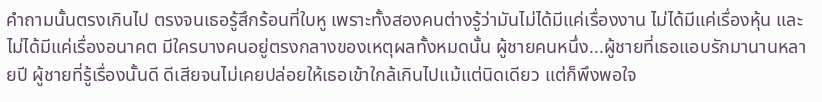คำถามนั้นตรงเกินไป ตรงจนเธอรู้สึกร้อนที่ใบหู เพราะทั้งสองคนต่างรู้ว่ามันไม่ได้มีแค่เรื่องงาน ไม่ได้มีแค่เรื่องหุ้น และไม่ได้มีแค่เรื่องอนาคต มีใครบางคนอยู่ตรงกลางของเหตุผลทั้งหมดนั้น ผู้ชายคนหนึ่ง...ผู้ชายที่เธอแอบรักมานานหลายปี ผู้ชายที่รู้เรื่องนั้นดี ดีเสียจนไม่เคยปล่อยให้เธอเข้าใกล้เกินไปแม้แต่นิดเดียว แต่ก็พึงพอใจ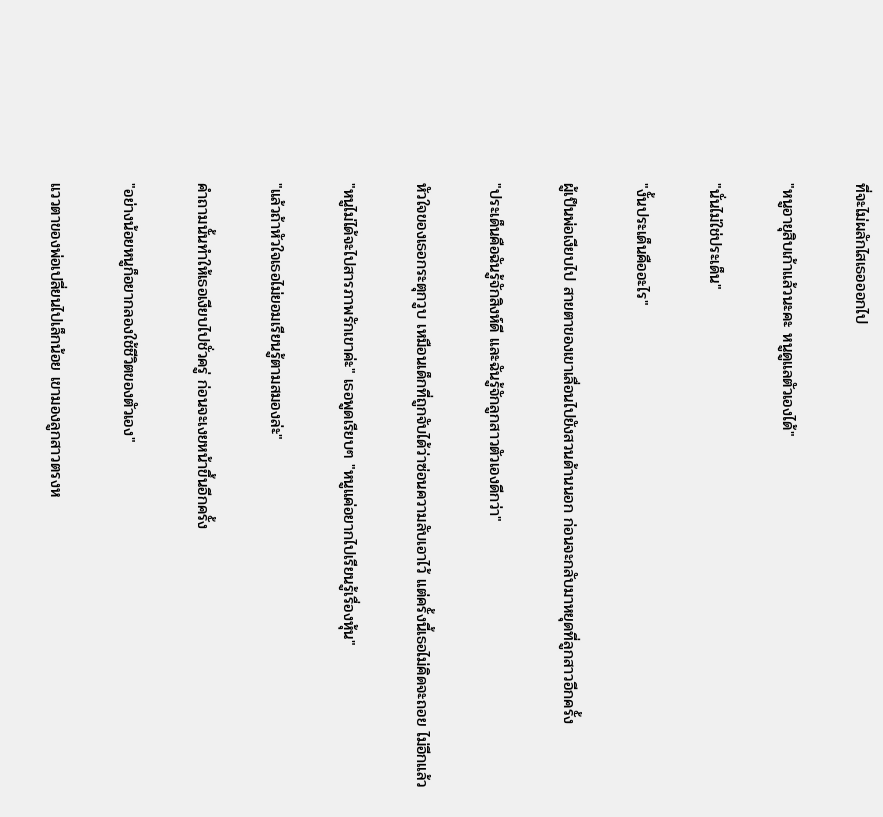ที่จะไม่ผลักไสเธอออกไป

"หนูอายุสิบเก้าแล้วนะคะ หนูดูแลตัวเองได้"

"นั่นไม่ใช่ประเด็น"

"งั้นประเด็นคืออะไร"

ผู้เป็นพ่อเงียบไป สายตาของเขาเลื่อนไปยังสวนด้านนอก ก่อนจะกลับมาหยุดที่ลูกสาวอีกครั้ง

"ประเด็นคือฉันรู้จักสิงห์ดี และฉันรู้จักลูกสาวตัวเองดีกว่า"

หัวใจของเธอกระตุกวูบ เหมือนเด็กที่ถูกจับได้ว่าซ่อนความลับเอาไว้ แต่ครั้งนี้เธอไม่คิดจะถอย ไม่อีกแล้ว

"หนูไม่ได้จะไปสารภาพรักเขาค่ะ" เธอพูดเรียบๆ "หนูแค่อยากไปเรียนรู้เรื่องหุ้น"

"แล้วถ้าหัวใจเธอไม่ยอมเรียนรู้ตามสมองล่ะ"

คำถามนั้นทำให้เธอเงียบไปชั่วครู่ ก่อนจะเงยหน้าขึ้นอีกครั้ง

"อย่างน้อยหนูก็อยากลองใช้ชีวิตของตัวเอง"

แววตาของพ่อเปลี่ยนไปเล็กน้อย เขามองลูกสาวตรงห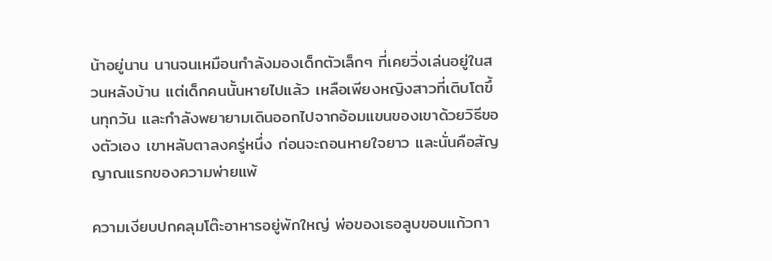น้าอยู่นาน นานจนเหมือนกำลังมองเด็กตัวเล็กๆ ที่เคยวิ่งเล่นอยู่ในสวนหลังบ้าน แต่เด็กคนนั้นหายไปแล้ว เหลือเพียงหญิงสาวที่เติบโตขึ้นทุกวัน และกำลังพยายามเดินออกไปจากอ้อมแขนของเขาด้วยวิธีของตัวเอง เขาหลับตาลงครู่หนึ่ง ก่อนจะถอนหายใจยาว และนั่นคือสัญญาณแรกของความพ่ายแพ้

ความเงียบปกคลุมโต๊ะอาหารอยู่พักใหญ่ พ่อของเธอลูบขอบแก้วกา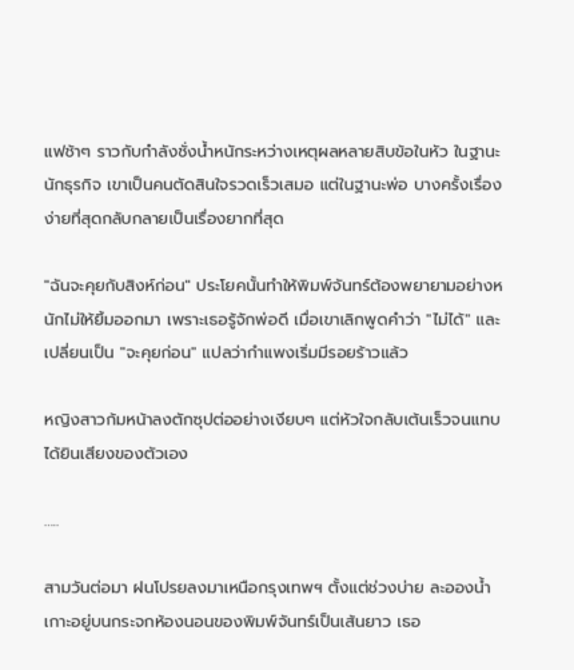แฟช้าๆ ราวกับกำลังชั่งน้ำหนักระหว่างเหตุผลหลายสิบข้อในหัว ในฐานะนักธุรกิจ เขาเป็นคนตัดสินใจรวดเร็วเสมอ แต่ในฐานะพ่อ บางครั้งเรื่องง่ายที่สุดกลับกลายเป็นเรื่องยากที่สุด

"ฉันจะคุยกับสิงห์ก่อน" ประโยคนั้นทำให้พิมพ์จันทร์ต้องพยายามอย่างหนักไม่ให้ยิ้มออกมา เพราะเธอรู้จักพ่อดี เมื่อเขาเลิกพูดคำว่า "ไม่ได้" และเปลี่ยนเป็น "จะคุยก่อน" แปลว่ากำแพงเริ่มมีรอยร้าวแล้ว

หญิงสาวก้มหน้าลงตักซุปต่ออย่างเงียบๆ แต่หัวใจกลับเต้นเร็วจนแทบได้ยินเสียงของตัวเอง

…..

สามวันต่อมา ฝนโปรยลงมาเหนือกรุงเทพฯ ตั้งแต่ช่วงบ่าย ละอองน้ำเกาะอยู่บนกระจกห้องนอนของพิมพ์จันทร์เป็นเส้นยาว เธอ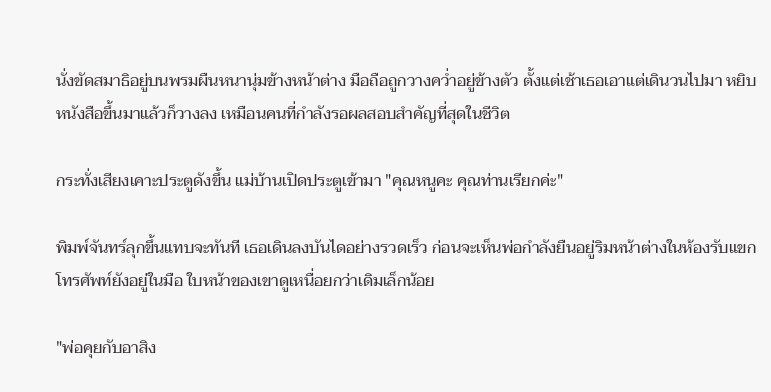นั่งขัดสมาธิอยู่บนพรมผืนหนานุ่มข้างหน้าต่าง มือถือถูกวางคว่ำอยู่ข้างตัว ตั้งแต่เช้าเธอเอาแต่เดินวนไปมา หยิบหนังสือขึ้นมาแล้วก็วางลง เหมือนคนที่กำลังรอผลสอบสำคัญที่สุดในชีวิต

กระทั่งเสียงเคาะประตูดังขึ้น แม่บ้านเปิดประตูเข้ามา "คุณหนูคะ คุณท่านเรียกค่ะ"

พิมพ์จันทร์ลุกขึ้นแทบจะทันที เธอเดินลงบันไดอย่างรวดเร็ว ก่อนจะเห็นพ่อกำลังยืนอยู่ริมหน้าต่างในห้องรับแขก โทรศัพท์ยังอยู่ในมือ ใบหน้าของเขาดูเหนื่อยกว่าเดิมเล็กน้อย

"พ่อคุยกับอาสิง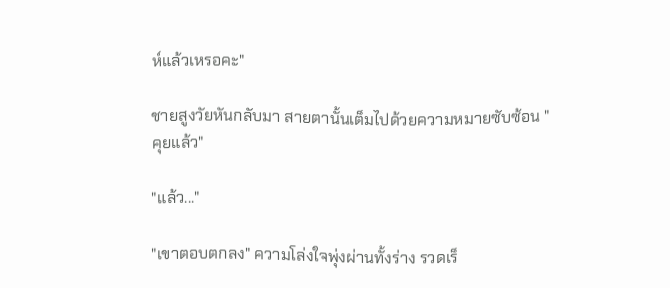ห์แล้วเหรอคะ"

ชายสูงวัยหันกลับมา สายตานั้นเต็มไปด้วยความหมายซับซ้อน "คุยแล้ว"

"แล้ว..."

"เขาตอบตกลง" ความโล่งใจพุ่งผ่านทั้งร่าง รวดเร็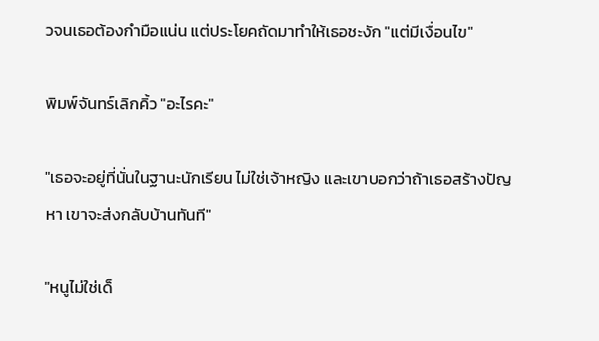วจนเธอต้องกำมือแน่น แต่ประโยคถัดมาทำให้เธอชะงัก "แต่มีเงื่อนไข"

พิมพ์จันทร์เลิกคิ้ว "อะไรคะ"

"เธอจะอยู่ที่นั่นในฐานะนักเรียน ไม่ใช่เจ้าหญิง และเขาบอกว่าถ้าเธอสร้างปัญหา เขาจะส่งกลับบ้านทันที"

"หนูไม่ใช่เด็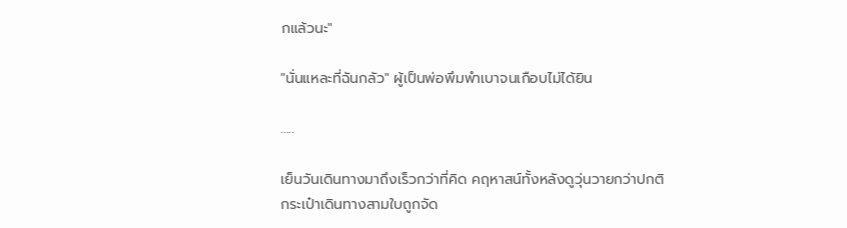กแล้วนะ"

"นั่นแหละที่ฉันกลัว" ผู้เป็นพ่อพึมพำเบาจนเกือบไม่ได้ยิน

…..

เย็นวันเดินทางมาถึงเร็วกว่าที่คิด คฤหาสน์ทั้งหลังดูวุ่นวายกว่าปกติ กระเป๋าเดินทางสามใบถูกจัด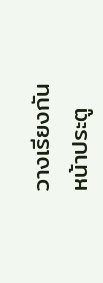วางเรียงกันหน้าประตู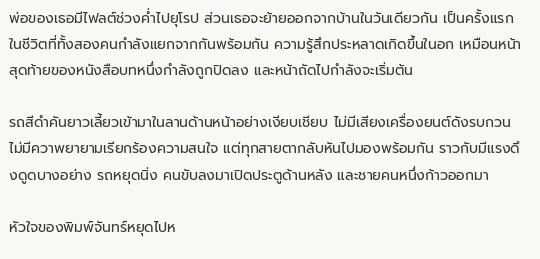พ่อของเธอมีไฟลต์ช่วงค่ำไปยุโรป ส่วนเธอจะย้ายออกจากบ้านในวันเดียวกัน เป็นครั้งแรกในชีวิตที่ทั้งสองคนกำลังแยกจากกันพร้อมกัน ความรู้สึกประหลาดเกิดขึ้นในอก เหมือนหน้าสุดท้ายของหนังสือบทหนึ่งกำลังถูกปิดลง และหน้าถัดไปกำลังจะเริ่มต้น

รถสีดำคันยาวเลี้ยวเข้ามาในลานด้านหน้าอย่างเงียบเชียบ ไม่มีเสียงเครื่องยนต์ดังรบกวน ไม่มีควาพยายามเรียกร้องความสนใจ แต่ทุกสายตากลับหันไปมองพร้อมกัน ราวกับมีแรงดึงดูดบางอย่าง รถหยุดนิ่ง คนขับลงมาเปิดประตูด้านหลัง และชายคนหนึ่งก้าวออกมา

หัวใจของพิมพ์จันทร์หยุดไปห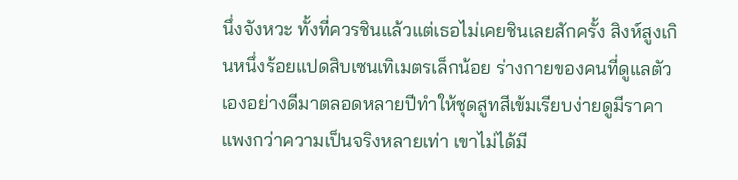นึ่งจังหวะ ทั้งที่ควรชินแล้วแต่เธอไม่เคยชินเลยสักครั้ง สิงห์สูงเกินหนึ่งร้อยแปดสิบเซนเทิเมตรเล็กน้อย ร่างกายของคนที่ดูแลตัวเองอย่างดีมาตลอดหลายปีทำให้ชุดสูทสีเข้มเรียบง่ายดูมีราคาแพงกว่าความเป็นจริงหลายเท่า เขาไม่ได้มี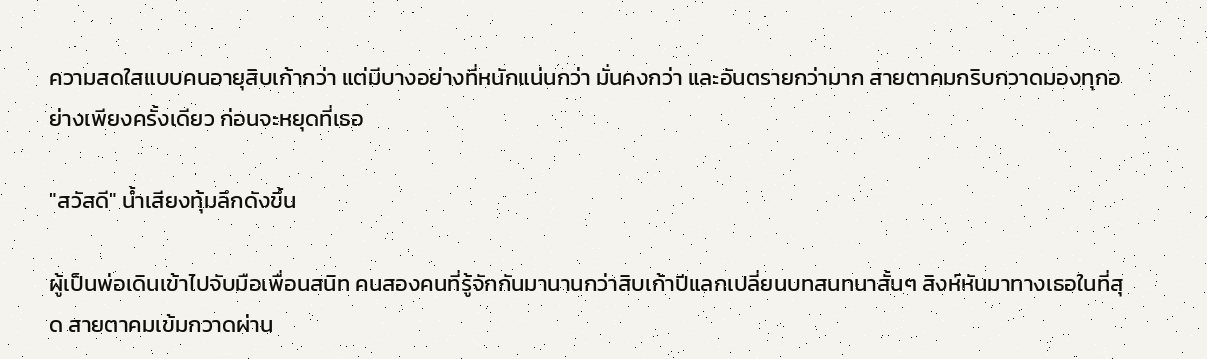ความสดใสแบบคนอายุสิบเก้ากว่า แต่มีบางอย่างที่หนักแน่นกว่า มั่นคงกว่า และอันตรายกว่ามาก สายตาคมกริบกวาดมองทุกอย่างเพียงครั้งเดียว ก่อนจะหยุดที่เธอ

"สวัสดี" น้ำเสียงทุ้มลึกดังขึ้น

ผู้เป็นพ่อเดินเข้าไปจับมือเพื่อนสนิท คนสองคนที่รู้จักกันมานานกว่าสิบเก้าปีแลกเปลี่ยนบทสนทนาสั้นๆ สิงห์หันมาทางเธอในที่สุด สายตาคมเข้มกวาดผ่าน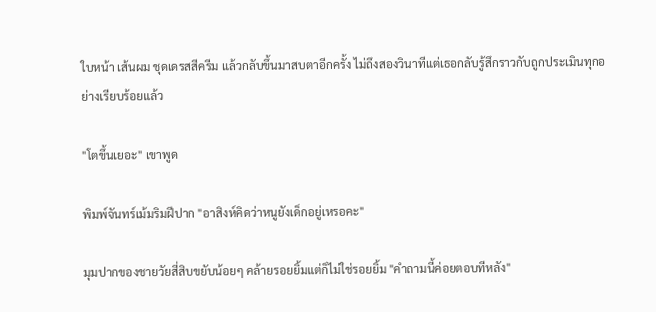ใบหน้า เส้นผม ชุดเดรสสีครีม แล้วกลับขึ้นมาสบตาอีกครั้ง ไม่ถึงสองวินาทีแต่เธอกลับรู้สึกราวกับถูกประเมินทุกอย่างเรียบร้อยแล้ว

"โตขึ้นเยอะ" เขาพูด

พิมพ์จันทร์เม้มริมฝีปาก "อาสิงห์คิดว่าหนูยังเด็กอยู่เหรอคะ"

มุมปากของชายวัยสี่สิบขยับน้อยๆ คล้ายรอยยิ้มแต่ก็ไม่ใช่รอยยิ้ม "คำถามนี้ค่อยตอบทีหลัง"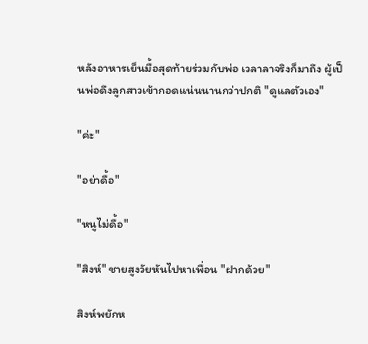หลังอาหารเย็นมื้อสุดท้ายร่วมกับพ่อ เวลาลาจริงก็มาถึง ผู้เป็นพ่อดึงลูกสาวเข้ากอดแน่นนานกว่าปกติ "ดูแลตัวเอง"

"ค่ะ"

"อย่าดื้อ"

"หนูไม่ดื้อ"

"สิงห์" ชายสูงวัยหันไปหาเพื่อน "ฝากด้วย"

สิงห์พยักห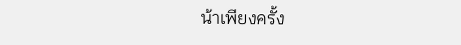น้าเพียงครั้ง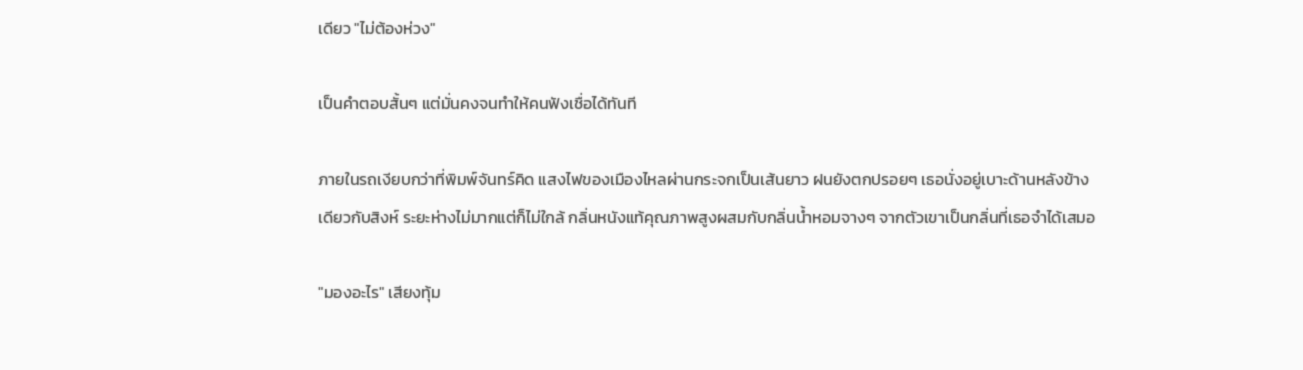เดียว "ไม่ต้องห่วง"

เป็นคำตอบสั้นๆ แต่มั่นคงจนทำให้คนฟังเชื่อได้ทันที

ภายในรถเงียบกว่าที่พิมพ์จันทร์คิด แสงไฟของเมืองไหลผ่านกระจกเป็นเส้นยาว ฝนยังตกปรอยๆ เธอนั่งอยู่เบาะด้านหลังข้างเดียวกับสิงห์ ระยะห่างไม่มากแต่ก็ไม่ใกล้ กลิ่นหนังแท้คุณภาพสูงผสมกับกลิ่นน้ำหอมจางๆ จากตัวเขาเป็นกลิ่นที่เธอจำได้เสมอ

"มองอะไร" เสียงทุ้ม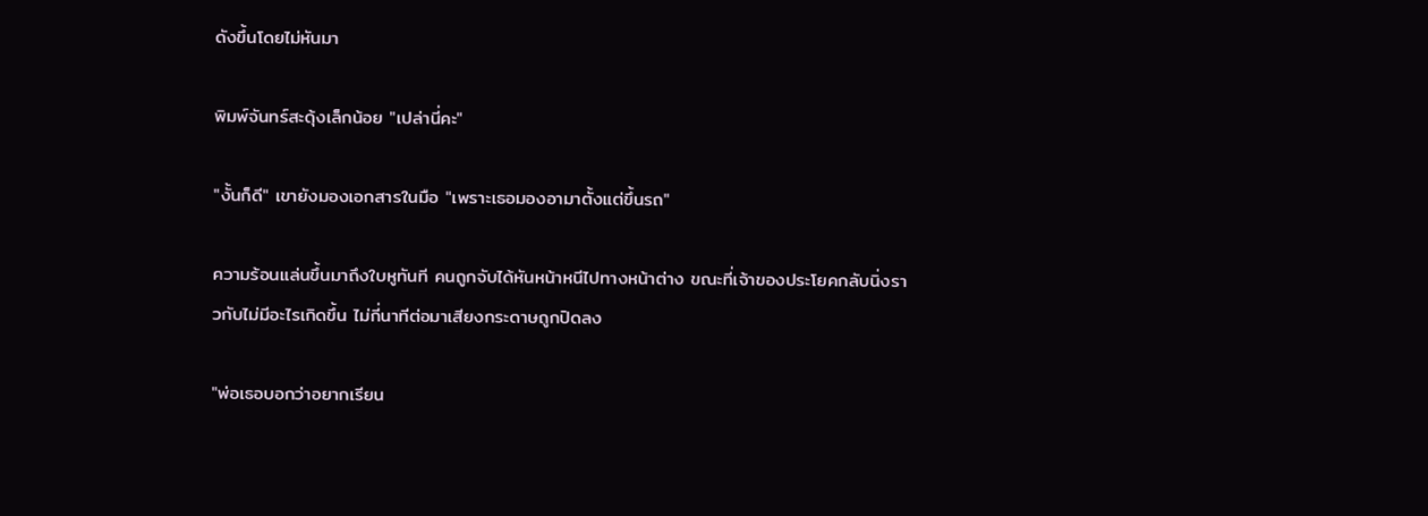ดังขึ้นโดยไม่หันมา

พิมพ์จันทร์สะดุ้งเล็กน้อย "เปล่านี่คะ"

"งั้นก็ดี" เขายังมองเอกสารในมือ "เพราะเธอมองอามาตั้งแต่ขึ้นรถ"

ความร้อนแล่นขึ้นมาถึงใบหูทันที คนถูกจับได้หันหน้าหนีไปทางหน้าต่าง ขณะที่เจ้าของประโยคกลับนิ่งราวกับไม่มีอะไรเกิดขึ้น ไม่กี่นาทีต่อมาเสียงกระดาษถูกปิดลง

"พ่อเธอบอกว่าอยากเรียน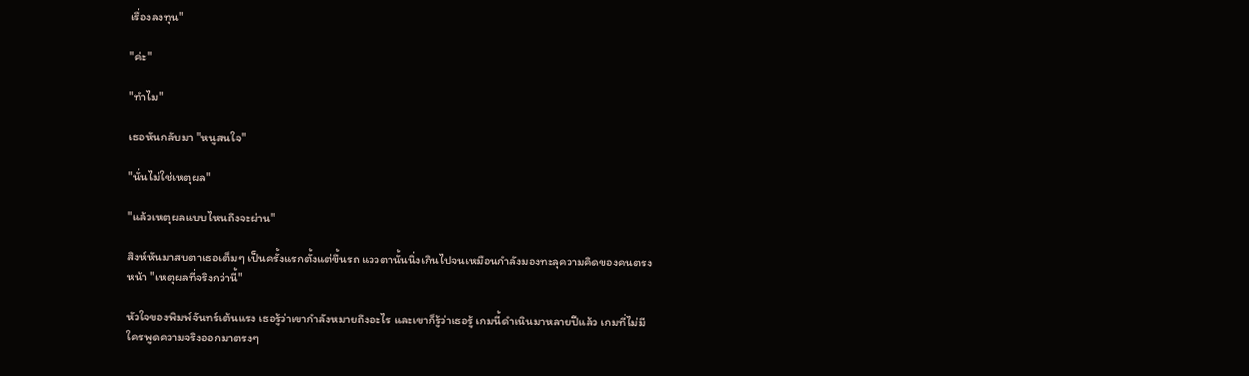เรื่องลงทุน"

"ค่ะ"

"ทำไม"

เธอหันกลับมา "หนูสนใจ"

"นั่นไม่ใช่เหตุผล"

"แล้วเหตุผลแบบไหนถึงจะผ่าน"

สิงห์หันมาสบตาเธอเต็มๆ เป็นครั้งแรกตั้งแต่ขึ้นรถ แววตานั้นนิ่งเกินไปจนเหมือนกำลังมองทะลุความคิดของคนตรงหน้า "เหตุผลที่จริงกว่านี้"

หัวใจของพิมพ์จันทร์เต้นแรง เธอรู้ว่าเขากำลังหมายถึงอะไร และเขาก็รู้ว่าเธอรู้ เกมนี้ดำเนินมาหลายปีแล้ว เกมที่ไม่มีใครพูดความจริงออกมาตรงๆ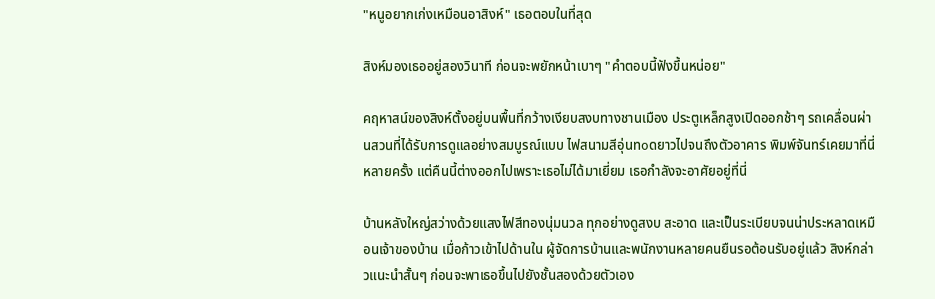"หนูอยากเก่งเหมือนอาสิงห์" เธอตอบในที่สุด

สิงห์มองเธออยู่สองวินาที ก่อนจะพยักหน้าเบาๆ "คำตอบนี้ฟังขึ้นหน่อย"

คฤหาสน์ของสิงห์ตั้งอยู่บนพื้นที่กว้างเงียบสงบทางชานเมือง ประตูเหล็กสูงเปิดออกช้าๆ รถเคลื่อนผ่านสวนที่ได้รับการดูแลอย่างสมบูรณ์แบบ ไฟสนามสีอุ่นทоดยาวไปจนถึงตัวอาคาร พิมพ์จันทร์เคยมาที่นี่หลายครั้ง แต่คืนนี้ต่างออกไปเพราะเธอไม่ได้มาเยี่ยม เธอกำลังจะอาศัยอยู่ที่นี่

บ้านหลังใหญ่สว่างด้วยแสงไฟสีทองนุ่มนวล ทุกอย่างดูสงบ สะอาด และเป็นระเบียบจนน่าประหลาดเหมือนเจ้าของบ้าน เมื่อก้าวเข้าไปด้านใน ผู้จัดการบ้านและพนักงานหลายคนยืนรอต้อนรับอยู่แล้ว สิงห์กล่าวแนะนำสั้นๆ ก่อนจะพาเธอขึ้นไปยังชั้นสองด้วยตัวเอง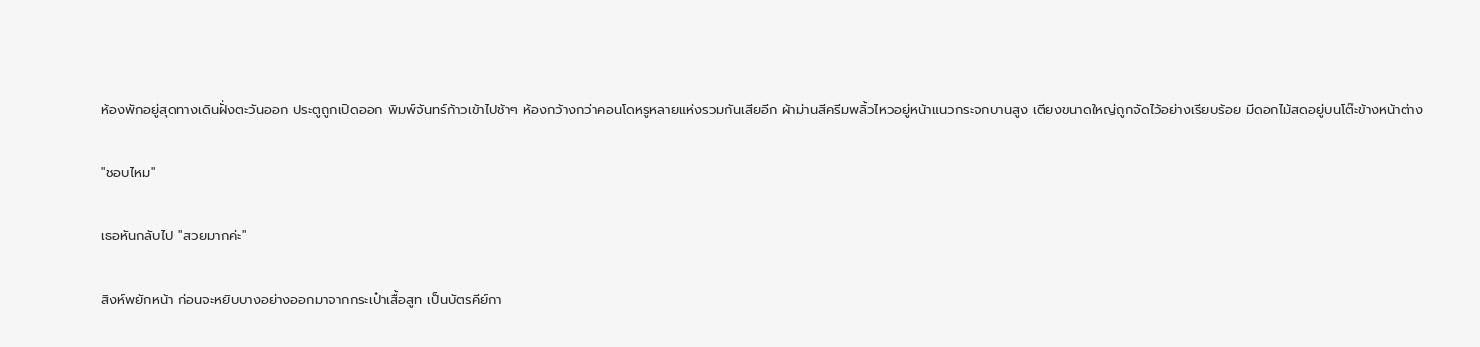ห้องพักอยู่สุดทางเดินฝั่งตะวันออก ประตูถูกเปิดออก พิมพ์จันทร์ก้าวเข้าไปช้าๆ ห้องกว้างกว่าคอนโดหรูหลายแห่งรวมกันเสียอีก ผ้าม่านสีครีมพลิ้วไหวอยู่หน้าแนวกระจกบานสูง เตียงขนาดใหญ่ถูกจัดไว้อย่างเรียบร้อย มีดอกไม้สดอยู่บนโต๊ะข้างหน้าต่าง

"ชอบไหม"

เธอหันกลับไป "สวยมากค่ะ"

สิงห์พยักหน้า ก่อนจะหยิบบางอย่างออกมาจากกระเป๋าเสื้อสูท เป็นบัตรคีย์กา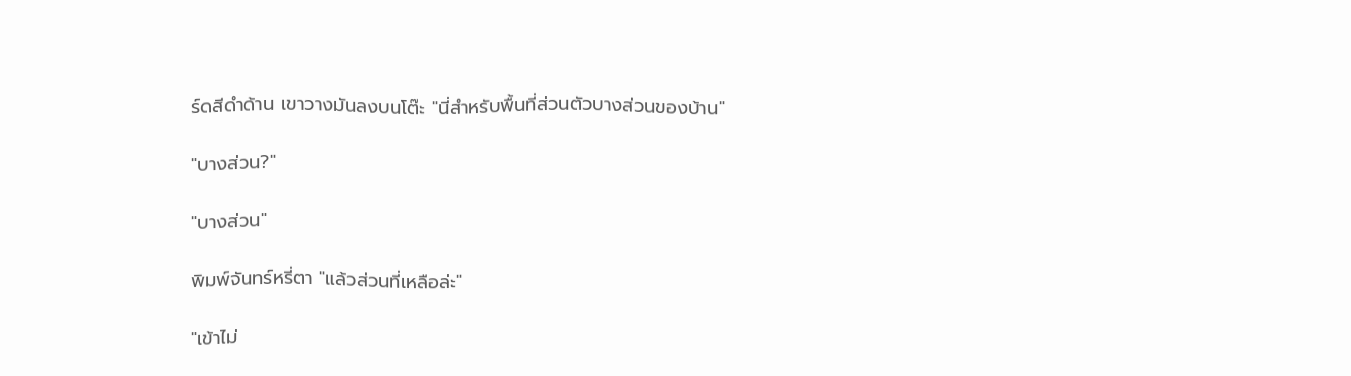ร์ดสีดำด้าน เขาวางมันลงบนโต๊ะ "นี่สำหรับพื้นที่ส่วนตัวบางส่วนของบ้าน"

"บางส่วน?"

"บางส่วน"

พิมพ์จันทร์หรี่ตา "แล้วส่วนที่เหลือล่ะ"

"เข้าไม่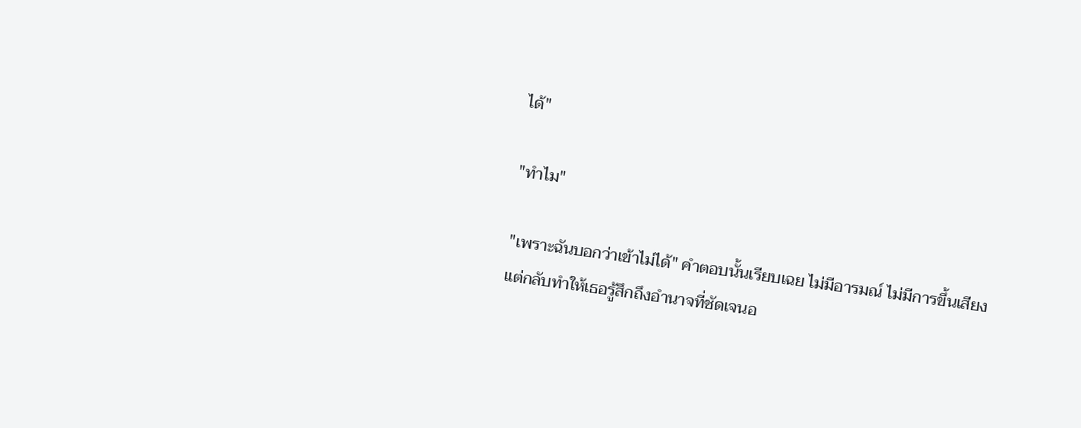ได้"

"ทำไม"

"เพราะฉันบอกว่าเข้าไม่ได้" คำตอบนั้นเรียบเฉย ไม่มีอารมณ์ ไม่มีการขึ้นเสียง แต่กลับทำให้เธอรู้สึกถึงอำนาจที่ชัดเจนอ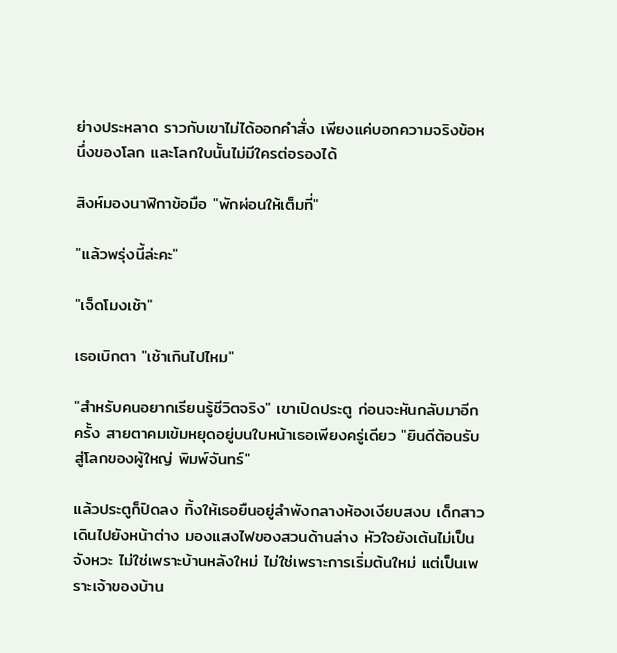ย่างประหลาด ราวกับเขาไม่ได้ออกคำสั่ง เพียงแค่บอกความจริงข้อหนึ่งของโลก และโลกใบนั้นไม่มีใครต่อรองได้

สิงห์มองนาฬิกาข้อมือ "พักผ่อนให้เต็มที่"

"แล้วพรุ่งนี้ล่ะคะ"

"เจ็ดโมงเช้า"

เธอเบิกตา "เช้าเกินไปไหม"

"สำหรับคนอยากเรียนรู้ชีวิตจริง" เขาเปิดประตู ก่อนจะหันกลับมาอีกครั้ง สายตาคมเข้มหยุดอยู่บนใบหน้าเธอเพียงครู่เดียว "ยินดีต้อนรับสู่โลกของผู้ใหญ่ พิมพ์จันทร์"

แล้วประตูก็ปิดลง ทิ้งให้เธอยืนอยู่ลำพังกลางห้องเงียบสงบ เด็กสาวเดินไปยังหน้าต่าง มองแสงไฟของสวนด้านล่าง หัวใจยังเต้นไม่เป็นจังหวะ ไม่ใช่เพราะบ้านหลังใหม่ ไม่ใช่เพราะการเริ่มต้นใหม่ แต่เป็นเพราะเจ้าของบ้าน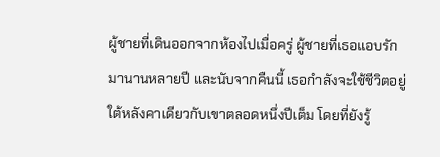ผู้ชายที่เดินออกจากห้องไปเมื่อครู่ ผู้ชายที่เธอแอบรักมานานหลายปี และนับจากคืนนี้ เธอกำลังจะใช้ชีวิตอยู่ใต้หลังคาเดียวกับเขาตลอดหนึ่งปีเต็ม โดยที่ยังรู้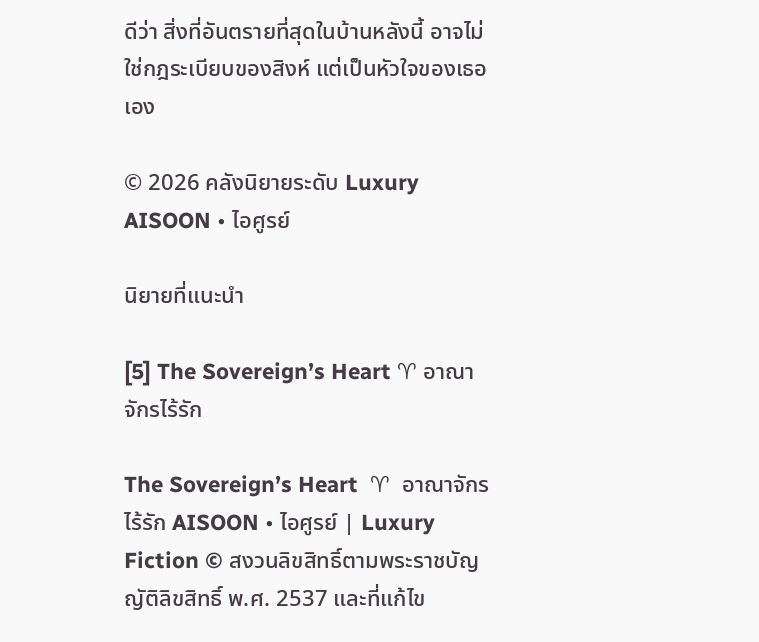ดีว่า สิ่งที่อันตรายที่สุดในบ้านหลังนี้ อาจไม่ใช่กฎระเบียบของสิงห์ แต่เป็นหัวใจของเธอเอง

© 2026 คลังนิยายระดับ Luxury
AISOON • ไอศูรย์

นิยายที่แนะนำ

[5] The Sovereign’s Heart ♈ อาณาจักรไร้รัก

The Sovereign’s Heart  ♈  อาณาจักรไร้รัก AISOON • ไอศูรย์ | Luxury Fiction © สงวนลิขสิทธิ์ตามพระราชบัญญัติลิขสิทธิ์ พ.ศ. 2537 และที่แก้ไข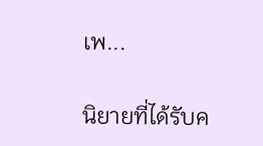เพ...

นิยายที่ได้รับค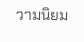วามนิยม